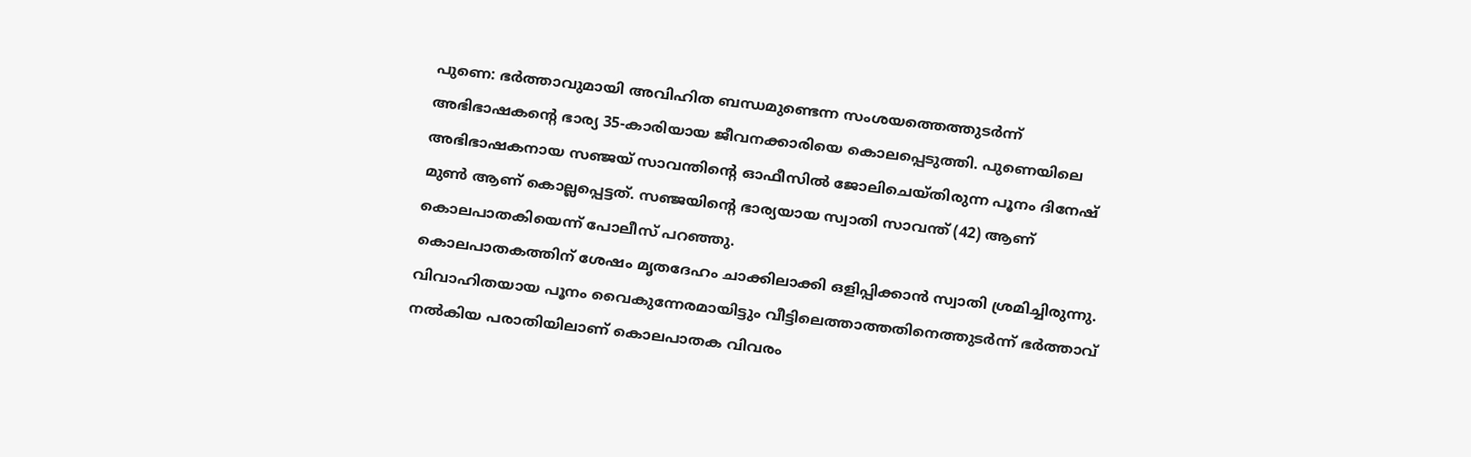പുണെ: ഭർത്താവുമായി അവിഹിത ബന്ധമുണ്ടെന്ന സംശയത്തെത്തുടർന്ന് അഭിഭാഷകന്റെ ഭാര്യ 35-കാരിയായ ജീവനക്കാരിയെ കൊലപ്പെടുത്തി. പുണെയിലെ അഭിഭാഷകനായ സഞ്ജയ് സാവന്തിന്റെ ഓഫീസിൽ ജോലിചെയ്തിരുന്ന പൂനം ദിനേഷ് മുൺ ആണ് കൊല്ലപ്പെട്ടത്. സഞ്ജയിന്റെ ഭാര്യയായ സ്വാതി സാവന്ത് (42) ആണ് കൊലപാതകിയെന്ന് പോലീസ് പറഞ്ഞു.
കൊലപാതകത്തിന് ശേഷം മൃതദേഹം ചാക്കിലാക്കി ഒളിപ്പിക്കാൻ സ്വാതി ശ്രമിച്ചിരുന്നു. വിവാഹിതയായ പൂനം വൈകുന്നേരമായിട്ടും വീട്ടിലെത്താത്തതിനെത്തുടർന്ന് ഭർത്താവ് നൽകിയ പരാതിയിലാണ് കൊലപാതക വിവരം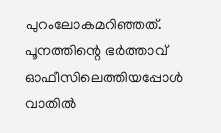പുറംലോകമറിഞ്ഞത്. പൂനത്തിന്റെ ഭർത്താവ് ഓഫീസിലെത്തിയപ്പോൾ വാതിൽ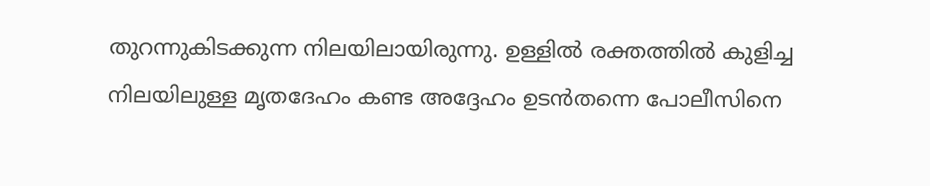തുറന്നുകിടക്കുന്ന നിലയിലായിരുന്നു. ഉള്ളിൽ രക്തത്തിൽ കുളിച്ച നിലയിലുള്ള മൃതദേഹം കണ്ട അദ്ദേഹം ഉടൻതന്നെ പോലീസിനെ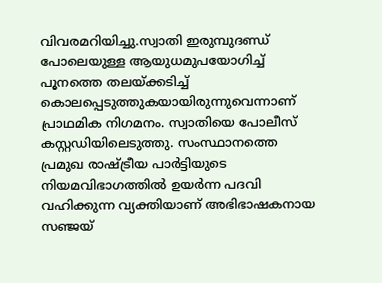വിവരമറിയിച്ചു.സ്വാതി ഇരുമ്പുദണ്ഡ് പോലെയുള്ള ആയുധമുപയോഗിച്ച് പൂനത്തെ തലയ്ക്കടിച്ച് കൊലപ്പെടുത്തുകയായിരുന്നുവെന്നാണ് പ്രാഥമിക നിഗമനം. സ്വാതിയെ പോലീസ് കസ്റ്റഡിയിലെടുത്തു. സംസ്ഥാനത്തെ പ്രമുഖ രാഷ്ട്രീയ പാർട്ടിയുടെ നിയമവിഭാഗത്തിൽ ഉയർന്ന പദവി വഹിക്കുന്ന വ്യക്തിയാണ് അഭിഭാഷകനായ സഞ്ജയ്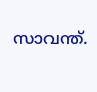സാവന്ത്.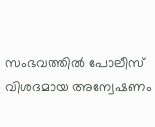സംഭവത്തിൽ പോലീസ് വിശദമായ അന്വേഷണം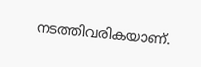നടത്തിവരികയാണ്.